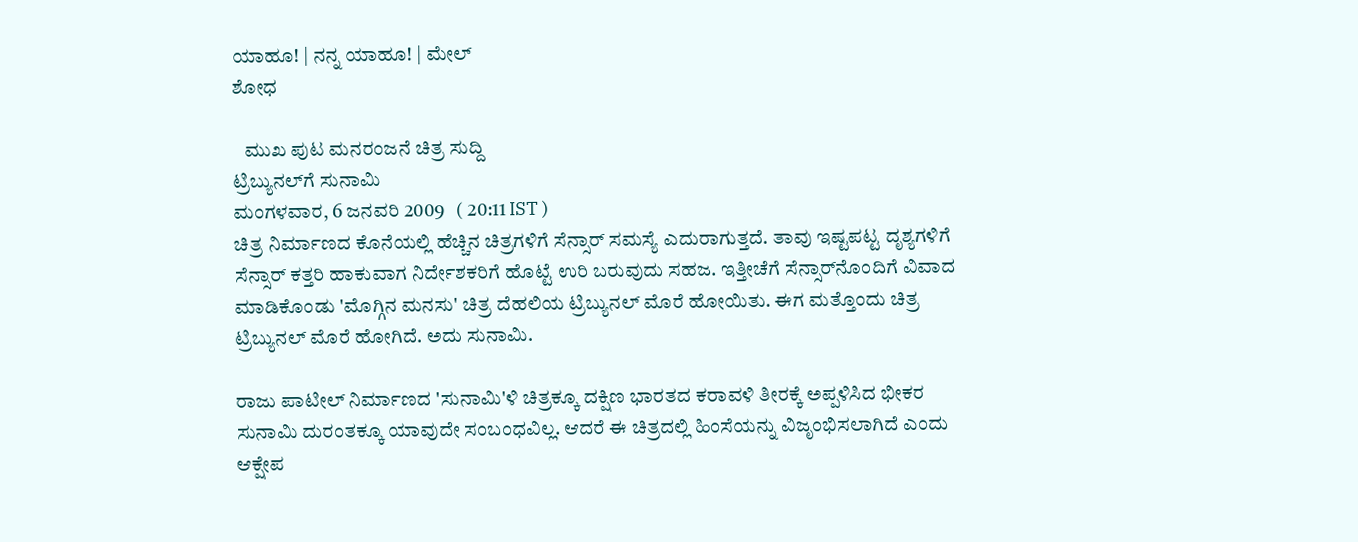ಯಾಹೂ! | ನನ್ನ ಯಾಹೂ! | ಮೇಲ್
ಶೋಧ

   ಮುಖ ಪುಟ ಮನರಂಜನೆ ಚಿತ್ರ ಸುದ್ದಿ
ಟ್ರಿಬ್ಯುನಲ್‌ಗೆ ಸುನಾಮಿ
ಮಂಗಳವಾರ, 6 ಜನವರಿ 2009   ( 20:11 IST )
ಚಿತ್ರ ನಿರ್ಮಾಣದ ಕೊನೆಯಲ್ಲಿ ಹೆಚ್ಚಿನ ಚಿತ್ರಗಳಿಗೆ ಸೆನ್ಸಾರ್ ಸಮಸ್ಯೆ ಎದುರಾಗುತ್ತದೆ. ತಾವು ಇಷ್ಟಪಟ್ಟ ದೃಶ್ಯಗಳಿಗೆ ಸೆನ್ಸಾರ್ ಕತ್ತರಿ ಹಾಕುವಾಗ ನಿರ್ದೇಶಕರಿಗೆ ಹೊಟ್ಟೆ ಉರಿ ಬರುವುದು ಸಹಜ. ಇತ್ತೀಚೆಗೆ ಸೆನ್ಸಾರ್‌‌ನೊಂದಿಗೆ ವಿವಾದ ಮಾಡಿಕೊಂಡು 'ಮೊಗ್ಗಿನ ಮನಸು' ಚಿತ್ರ ದೆಹಲಿಯ ಟ್ರಿಬ್ಯುನಲ್ ಮೊರೆ ಹೋಯಿತು. ಈಗ ಮತ್ತೊಂದು ಚಿತ್ರ ಟ್ರಿಬ್ಯುನಲ್ ಮೊರೆ ಹೋಗಿದೆ. ಅದು ಸುನಾಮಿ.

ರಾಜು ಪಾಟೀಲ್ ನಿರ್ಮಾಣದ 'ಸುನಾಮಿ'ಳಿ ಚಿತ್ರಕ್ಕೂ ದಕ್ಷಿಣ ಭಾರತದ ಕರಾವಳಿ ತೀರಕ್ಕೆ ಅಪ್ಪಳಿಸಿದ ಭೀಕರ ಸುನಾಮಿ ದುರಂತಕ್ಕೂ ಯಾವುದೇ ಸಂಬಂಧವಿಲ್ಲ. ಆದರೆ ಈ ಚಿತ್ರದಲ್ಲಿ ಹಿಂಸೆಯನ್ನು ವಿಜೃಂಭಿಸಲಾಗಿದೆ ಎಂದು ಆಕ್ಷೇಪ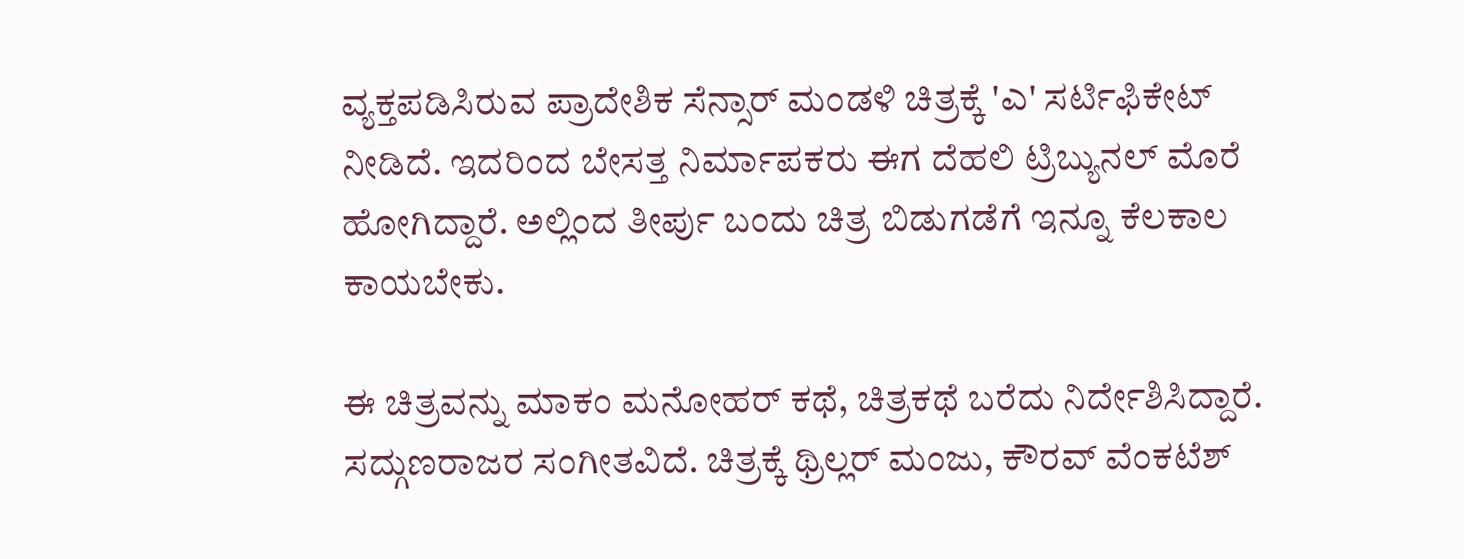ವ್ಯಕ್ತಪಡಿಸಿರುವ ಪ್ರಾದೇಶಿಕ ಸೆನ್ಸಾರ್ ಮಂಡಳಿ ಚಿತ್ರಕ್ಕೆ 'ಎ' ಸರ್ಟಿಫಿಕೇಟ್ ನೀಡಿದೆ. ಇದರಿಂದ ಬೇಸತ್ತ ನಿರ್ಮಾಪಕರು ಈಗ ದೆಹಲಿ ಟ್ರಿಬ್ಯುನಲ್ ಮೊರೆ ಹೋಗಿದ್ದಾರೆ. ಅಲ್ಲಿಂದ ತೀರ್ಪು ಬಂದು ಚಿತ್ರ ಬಿಡುಗಡೆಗೆ ಇನ್ನೂ ಕೆಲಕಾಲ ಕಾಯಬೇಕು.

ಈ ಚಿತ್ರವನ್ನು ಮಾಕಂ ಮನೋಹರ್ ಕಥೆ, ಚಿತ್ರಕಥೆ ಬರೆದು ನಿರ್ದೇಶಿಸಿದ್ದಾರೆ. ಸದ್ಗುಣರಾಜರ ಸಂಗೀತವಿದೆ. ಚಿತ್ರಕ್ಕೆ ಥ್ರಿಲ್ಲರ್ ಮಂಜು, ಕೌರವ್ ವೆಂಕಟೆಶ್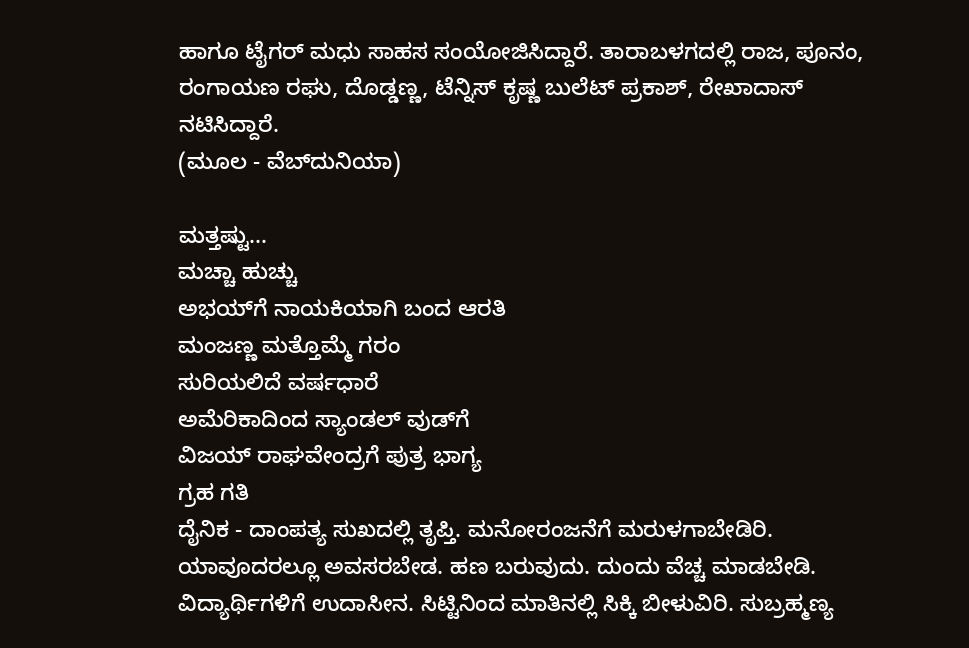ಹಾಗೂ ಟೈಗರ್ ಮಧು ಸಾಹಸ ಸಂಯೋಜಿಸಿದ್ದಾರೆ. ತಾರಾಬಳಗದಲ್ಲಿ ರಾಜ, ಪೂನಂ, ರಂಗಾಯಣ ರಘು, ದೊಡ್ಡಣ್ಣ, ಟೆನ್ನಿಸ್ ಕೃಷ್ಣ ಬುಲೆಟ್ ಪ್ರಕಾಶ್, ರೇಖಾದಾಸ್ ನಟಿಸಿದ್ದಾರೆ.
(ಮೂಲ - ವೆಬ್‌ದುನಿಯಾ)

ಮತ್ತಷ್ಟು...
ಮಚ್ಚಾ ಹುಚ್ಚು
ಅಭಯ್‌ಗೆ ನಾಯಕಿಯಾಗಿ ಬಂದ ಆರತಿ
ಮಂಜಣ್ಣ ಮತ್ತೊಮ್ಮೆ ಗರಂ
ಸುರಿಯಲಿದೆ ವರ್ಷಧಾರೆ
ಅಮೆರಿಕಾದಿಂದ ಸ್ಯಾಂಡಲ್ ವುಡ್‌ಗೆ
ವಿಜಯ್ ರಾಘವೇಂದ್ರಗೆ ಪುತ್ರ ಭಾಗ್ಯ
ಗ್ರಹ ಗತಿ
ದೈನಿಕ - ದಾಂಪತ್ಯ ಸುಖದಲ್ಲಿ ತೃಪ್ತಿ. ಮನೋರಂಜನೆಗೆ ಮರುಳಗಾಬೇಡಿರಿ. ಯಾವೂದರಲ್ಲೂ ಅವಸರಬೇಡ. ಹಣ ಬರುವುದು. ದುಂದು ವೆಚ್ಚ ಮಾಡಬೇಡಿ. ವಿದ್ಯಾರ್ಥಿಗಳಿಗೆ ಉದಾಸೀನ. ಸಿಟ್ಟಿನಿಂದ ಮಾತಿನಲ್ಲಿ ಸಿಕ್ಕಿ ಬೀಳುವಿರಿ. ಸುಬ್ರಹ್ಮಣ್ಯ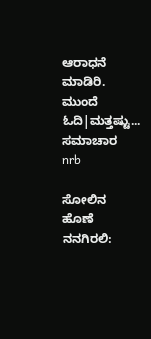ಆರಾಧನೆ ಮಾಡಿರಿ.
ಮುಂದೆ ಓದಿ|ಮತ್ತಷ್ಟು...
ಸಮಾಚಾರ
nrb

ಸೋಲಿನ ಹೊಣೆ ನನಗಿರಲಿ: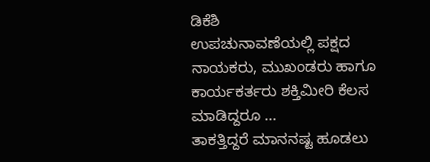ಡಿಕೆಶಿ
ಉಪಚುನಾವಣೆಯಲ್ಲಿ ಪಕ್ಷದ ನಾಯಕರು, ಮುಖಂಡರು ಹಾಗೂ ಕಾರ್ಯಕರ್ತರು ಶಕ್ತಿಮೀರಿ ಕೆಲಸ ಮಾಡಿದ್ದರೂ ...
ತಾಕತ್ತಿದ್ದರೆ ಮಾನನಷ್ಟ ಹೂಡಲು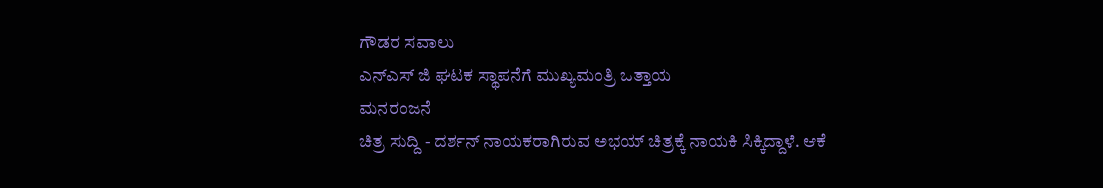ಗೌಡರ ಸವಾಲು
ಎನ್ಎಸ್ ಜಿ ಘಟಕ ಸ್ಥಾಪನೆಗೆ ಮುಖ್ಯಮಂತ್ರಿ ಒತ್ತಾಯ
ಮನರಂಜನೆ
ಚಿತ್ರ ಸುದ್ದಿ - ದರ್ಶನ್ ನಾಯಕರಾಗಿರುವ ಅಭಯ್ ಚಿತ್ರಕ್ಕೆ ನಾಯಕಿ ಸಿಕ್ಕಿದ್ದಾಳೆ. ಆಕೆ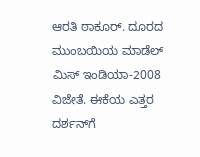ಆರತಿ ಠಾಕೂರ್. ದೂರದ ಮುಂಬಯಿಯ ಮಾಡೆಲ್ ಮಿಸ್ ಇಂಡಿಯಾ-2008 ವಿಜೇತೆ. ಈಕೆಯ ಎತ್ತರ ದರ್ಶನ್‌ಗೆ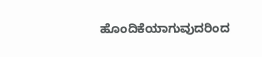ಹೊಂದಿಕೆಯಾಗುವುದರಿಂದ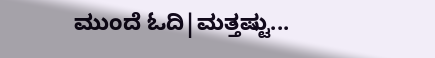ಮುಂದೆ ಓದಿ|ಮತ್ತಷ್ಟು...